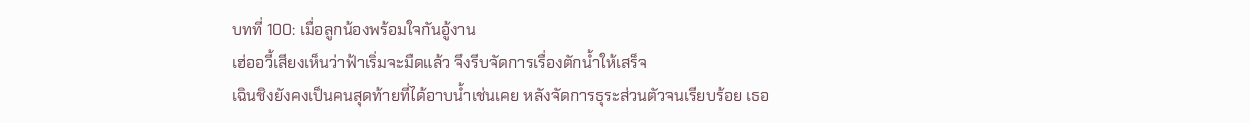บทที่ 100: เมื่อลูกน้องพร้อมใจกันอู้งาน
เฮ่ออวี้เสียงเห็นว่าฟ้าเริ่มจะมืดแล้ว จึงรีบจัดการเรื่องตักน้ำให้เสร็จ
เฉินชิงยังคงเป็นคนสุดท้ายที่ได้อาบน้ำเช่นเคย หลังจัดการธุระส่วนตัวจนเรียบร้อย เธอ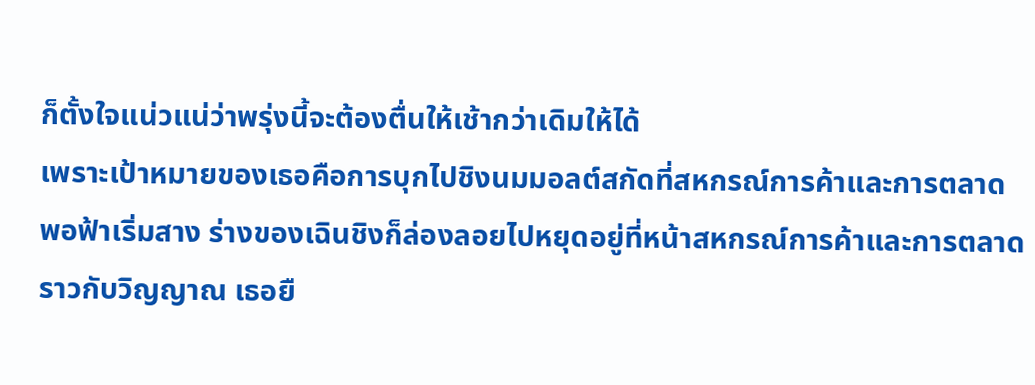ก็ตั้งใจแน่วแน่ว่าพรุ่งนี้จะต้องตื่นให้เช้ากว่าเดิมให้ได้
เพราะเป้าหมายของเธอคือการบุกไปชิงนมมอลต์สกัดที่สหกรณ์การค้าและการตลาด
พอฟ้าเริ่มสาง ร่างของเฉินชิงก็ล่องลอยไปหยุดอยู่ที่หน้าสหกรณ์การค้าและการตลาดราวกับวิญญาณ เธอยื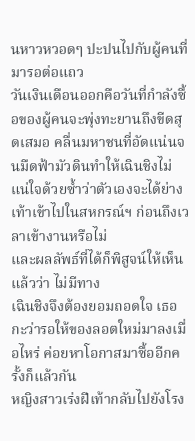นหาวหวอดๆ ปะปนไปกับผู้คนที่มารอต่อแถว
วันเงินเดือนออกคือวันที่กำลังซื้อของผู้คนจะพุ่งทะยานถึงขีดสุดเสมอ คลื่นมหาชนที่อัดแน่นจนมืดฟ้ามัวดินทำให้เฉินชิงไม่แน่ใจด้วยซ้ำว่าตัวเองจะได้ย่างเท้าเข้าไปในสหกรณ์ฯ ก่อนถึงเวลาเข้างานหรือไม่
และผลลัพธ์ที่ได้ก็พิสูจน์ให้เห็นแล้วว่า ไม่มีทาง
เฉินชิงจึงต้องยอมถอดใจ เธอกะว่ารอให้ของลอตใหม่มาลงเมื่อไหร่ ค่อยหาโอกาสมาซื้ออีกครั้งก็แล้วกัน
หญิงสาวเร่งฝีเท้ากลับไปยังโรง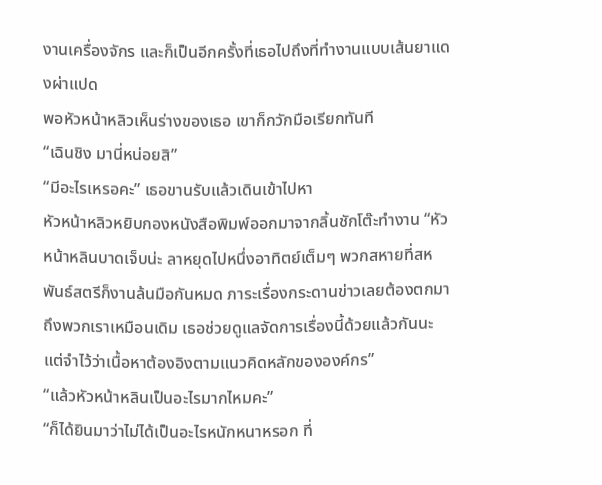งานเครื่องจักร และก็เป็นอีกครั้งที่เธอไปถึงที่ทำงานแบบเส้นยาแดงผ่าแปด
พอหัวหน้าหลิวเห็นร่างของเธอ เขาก็กวักมือเรียกทันที
“เฉินชิง มานี่หน่อยสิ”
“มีอะไรเหรอคะ” เธอขานรับแล้วเดินเข้าไปหา
หัวหน้าหลิวหยิบกองหนังสือพิมพ์ออกมาจากลิ้นชักโต๊ะทำงาน “หัวหน้าหลินบาดเจ็บน่ะ ลาหยุดไปหนึ่งอาทิตย์เต็มๆ พวกสหายที่สหพันธ์สตรีก็งานล้นมือกันหมด ภาระเรื่องกระดานข่าวเลยต้องตกมาถึงพวกเราเหมือนเดิม เธอช่วยดูแลจัดการเรื่องนี้ด้วยแล้วกันนะ แต่จำไว้ว่าเนื้อหาต้องอิงตามแนวคิดหลักขององค์กร”
“แล้วหัวหน้าหลินเป็นอะไรมากไหมคะ”
“ก็ได้ยินมาว่าไม่ได้เป็นอะไรหนักหนาหรอก ที่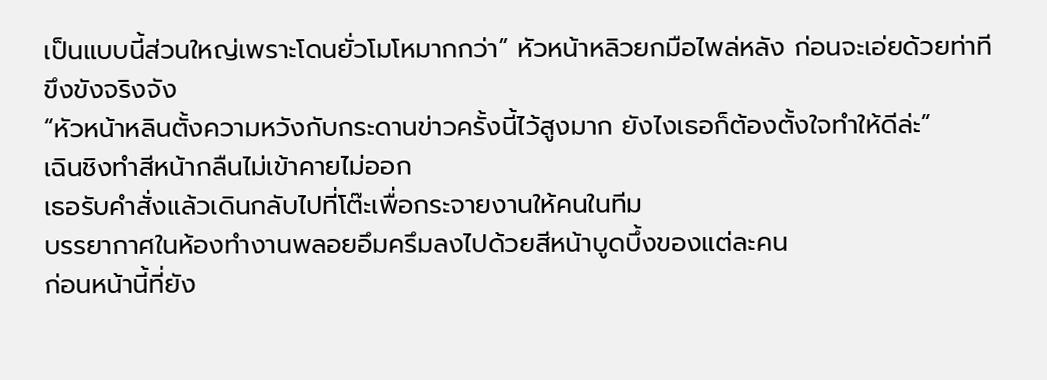เป็นแบบนี้ส่วนใหญ่เพราะโดนยั่วโมโหมากกว่า” หัวหน้าหลิวยกมือไพล่หลัง ก่อนจะเอ่ยด้วยท่าทีขึงขังจริงจัง
“หัวหน้าหลินตั้งความหวังกับกระดานข่าวครั้งนี้ไว้สูงมาก ยังไงเธอก็ต้องตั้งใจทำให้ดีล่ะ”
เฉินชิงทำสีหน้ากลืนไม่เข้าคายไม่ออก
เธอรับคำสั่งแล้วเดินกลับไปที่โต๊ะเพื่อกระจายงานให้คนในทีม
บรรยากาศในห้องทำงานพลอยอึมครึมลงไปด้วยสีหน้าบูดบึ้งของแต่ละคน
ก่อนหน้านี้ที่ยัง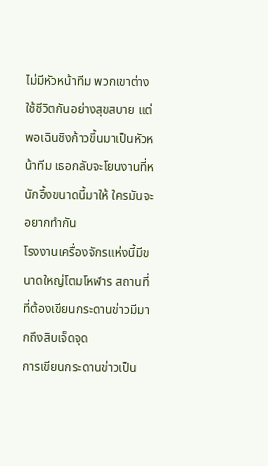ไม่มีหัวหน้าทีม พวกเขาต่างใช้ชีวิตกันอย่างสุขสบาย แต่พอเฉินชิงก้าวขึ้นมาเป็นหัวหน้าทีม เธอกลับจะโยนงานที่หนักอึ้งขนาดนี้มาให้ ใครมันจะอยากทำกัน
โรงงานเครื่องจักรแห่งนี้มีขนาดใหญ่โตมโหฬาร สถานที่ที่ต้องเขียนกระดานข่าวมีมากถึงสิบเจ็ดจุด
การเขียนกระดานข่าวเป็น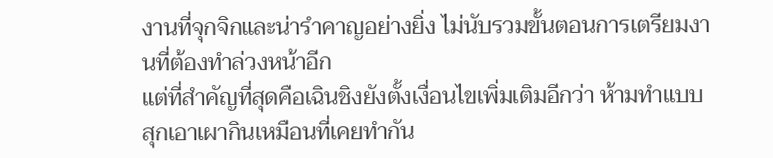งานที่จุกจิกและน่ารำคาญอย่างยิ่ง ไม่นับรวมขั้นตอนการเตรียมงานที่ต้องทำล่วงหน้าอีก
แต่ที่สำคัญที่สุดคือเฉินชิงยังตั้งเงื่อนไขเพิ่มเติมอีกว่า ห้ามทำแบบสุกเอาเผากินเหมือนที่เคยทำกัน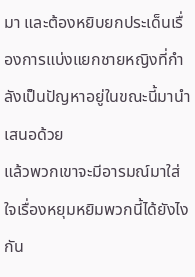มา และต้องหยิบยกประเด็นเรื่องการแบ่งแยกชายหญิงที่กำลังเป็นปัญหาอยู่ในขณะนี้มานำเสนอด้วย
แล้วพวกเขาจะมีอารมณ์มาใส่ใจเรื่องหยุมหยิมพวกนี้ได้ยังไงกัน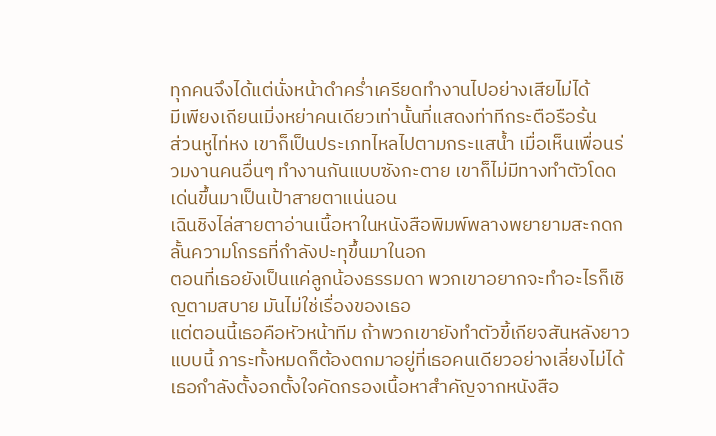ทุกคนจึงได้แต่นั่งหน้าดำคร่ำเครียดทำงานไปอย่างเสียไม่ได้
มีเพียงเถียนเมิ่งหย่าคนเดียวเท่านั้นที่แสดงท่าทีกระตือรือร้น
ส่วนหูไท่หง เขาก็เป็นประเภทไหลไปตามกระแสน้ำ เมื่อเห็นเพื่อนร่วมงานคนอื่นๆ ทำงานกันแบบซังกะตาย เขาก็ไม่มีทางทำตัวโดดเด่นขึ้นมาเป็นเป้าสายตาแน่นอน
เฉินชิงไล่สายตาอ่านเนื้อหาในหนังสือพิมพ์พลางพยายามสะกดกลั้นความโกรธที่กำลังปะทุขึ้นมาในอก
ตอนที่เธอยังเป็นแค่ลูกน้องธรรมดา พวกเขาอยากจะทำอะไรก็เชิญตามสบาย มันไม่ใช่เรื่องของเธอ
แต่ตอนนี้เธอคือหัวหน้าทีม ถ้าพวกเขายังทำตัวขี้เกียจสันหลังยาวแบบนี้ ภาระทั้งหมดก็ต้องตกมาอยู่ที่เธอคนเดียวอย่างเลี่ยงไม่ได้
เธอกำลังตั้งอกตั้งใจคัดกรองเนื้อหาสำคัญจากหนังสือ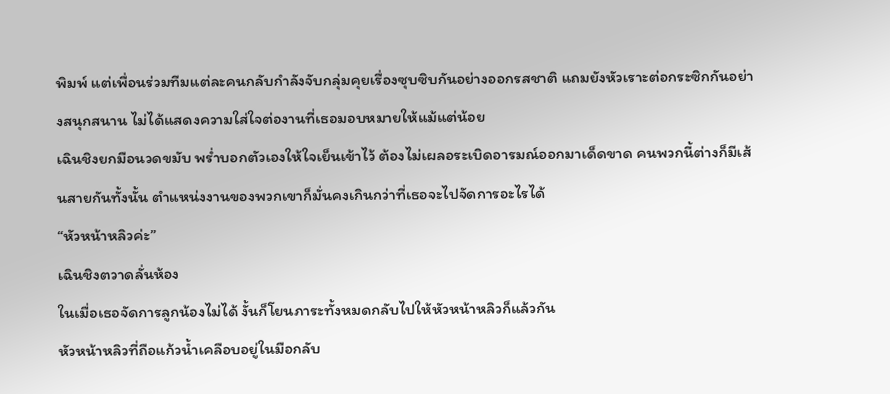พิมพ์ แต่เพื่อนร่วมทีมแต่ละคนกลับกำลังจับกลุ่มคุยเรื่องซุบซิบกันอย่างออกรสชาติ แถมยังหัวเราะต่อกระซิกกันอย่างสนุกสนาน ไม่ได้แสดงความใส่ใจต่องานที่เธอมอบหมายให้แม้แต่น้อย
เฉินชิงยกมือนวดขมับ พร่ำบอกตัวเองให้ใจเย็นเข้าไว้ ต้องไม่เผลอระเบิดอารมณ์ออกมาเด็ดขาด คนพวกนี้ต่างก็มีเส้นสายกันทั้งนั้น ตำแหน่งงานของพวกเขาก็มั่นคงเกินกว่าที่เธอจะไปจัดการอะไรได้
“หัวหน้าหลิวค่ะ”
เฉินชิงตวาดลั่นห้อง
ในเมื่อเธอจัดการลูกน้องไม่ได้ งั้นก็โยนภาระทั้งหมดกลับไปให้หัวหน้าหลิวก็แล้วกัน
หัวหน้าหลิวที่ถือแก้วน้ำเคลือบอยู่ในมือกลับ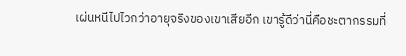เผ่นหนีไปไวกว่าอายุจริงของเขาเสียอีก เขารู้ดีว่านี่คือชะตากรรมที่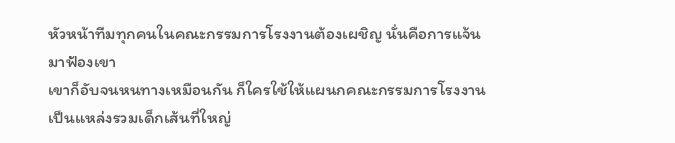หัวหน้าทีมทุกคนในคณะกรรมการโรงงานต้องเผชิญ นั่นคือการแจ้นมาฟ้องเขา
เขาก็อับจนหนทางเหมือนกัน ก็ใครใช้ให้แผนกคณะกรรมการโรงงานเป็นแหล่งรวมเด็กเส้นที่ใหญ่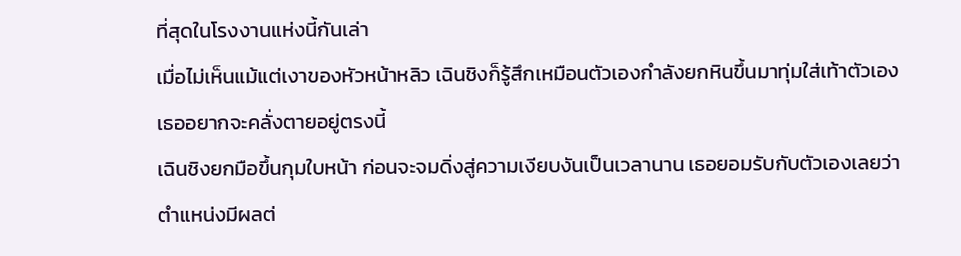ที่สุดในโรงงานแห่งนี้กันเล่า
เมื่อไม่เห็นแม้แต่เงาของหัวหน้าหลิว เฉินชิงก็รู้สึกเหมือนตัวเองกำลังยกหินขึ้นมาทุ่มใส่เท้าตัวเอง
เธออยากจะคลั่งตายอยู่ตรงนี้
เฉินชิงยกมือขึ้นกุมใบหน้า ก่อนจะจมดิ่งสู่ความเงียบงันเป็นเวลานาน เธอยอมรับกับตัวเองเลยว่าตำแหน่งมีผลต่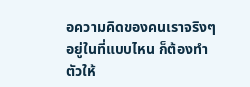อความคิดของคนเราจริงๆ
อยู่ในที่แบบไหน ก็ต้องทำตัวให้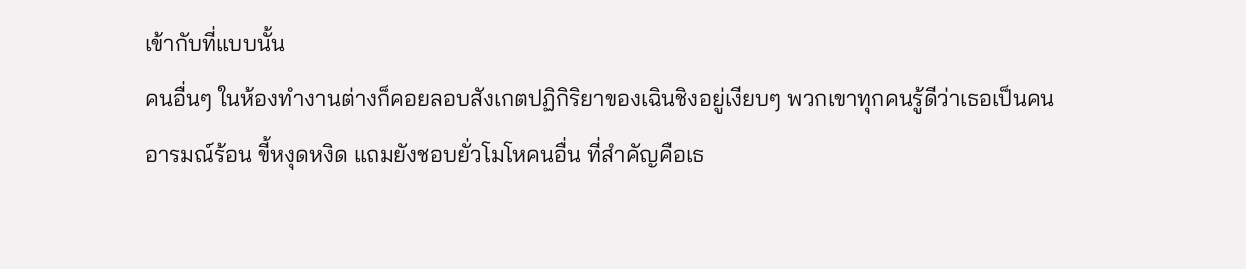เข้ากับที่แบบนั้น
คนอื่นๆ ในห้องทำงานต่างก็คอยลอบสังเกตปฏิกิริยาของเฉินชิงอยู่เงียบๆ พวกเขาทุกคนรู้ดีว่าเธอเป็นคนอารมณ์ร้อน ขี้หงุดหงิด แถมยังชอบยั่วโมโหคนอื่น ที่สำคัญคือเธ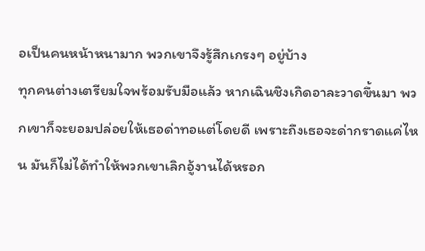อเป็นคนหน้าหนามาก พวกเขาจึงรู้สึกเกรงๆ อยู่บ้าง
ทุกคนต่างเตรียมใจพร้อมรับมือแล้ว หากเฉินชิงเกิดอาละวาดขึ้นมา พวกเขาก็จะยอมปล่อยให้เธอด่าทอแต่โดยดี เพราะถึงเธอจะด่ากราดแค่ไหน มันก็ไม่ได้ทำให้พวกเขาเลิกอู้งานได้หรอก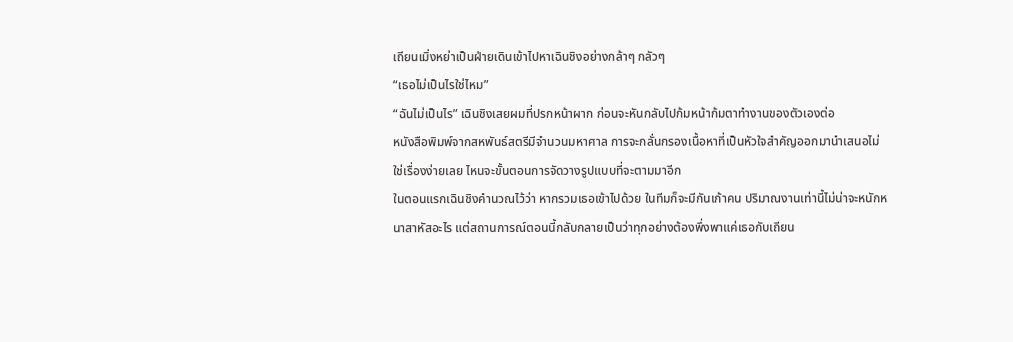เถียนเมิ่งหย่าเป็นฝ่ายเดินเข้าไปหาเฉินชิงอย่างกล้าๆ กลัวๆ
“เธอไม่เป็นไรใช่ไหม”
“ฉันไม่เป็นไร” เฉินชิงเสยผมที่ปรกหน้าผาก ก่อนจะหันกลับไปก้มหน้าก้มตาทำงานของตัวเองต่อ
หนังสือพิมพ์จากสหพันธ์สตรีมีจำนวนมหาศาล การจะกลั่นกรองเนื้อหาที่เป็นหัวใจสำคัญออกมานำเสนอไม่ใช่เรื่องง่ายเลย ไหนจะขั้นตอนการจัดวางรูปแบบที่จะตามมาอีก
ในตอนแรกเฉินชิงคำนวณไว้ว่า หากรวมเธอเข้าไปด้วย ในทีมก็จะมีกันเก้าคน ปริมาณงานเท่านี้ไม่น่าจะหนักหนาสาหัสอะไร แต่สถานการณ์ตอนนี้กลับกลายเป็นว่าทุกอย่างต้องพึ่งพาแค่เธอกับเถียน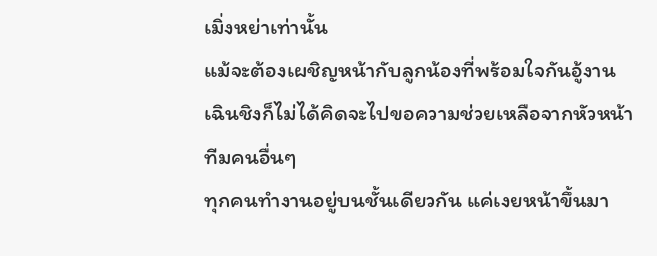เมิ่งหย่าเท่านั้น
แม้จะต้องเผชิญหน้ากับลูกน้องที่พร้อมใจกันอู้งาน เฉินชิงก็ไม่ได้คิดจะไปขอความช่วยเหลือจากหัวหน้าทีมคนอื่นๆ
ทุกคนทำงานอยู่บนชั้นเดียวกัน แค่เงยหน้าขึ้นมา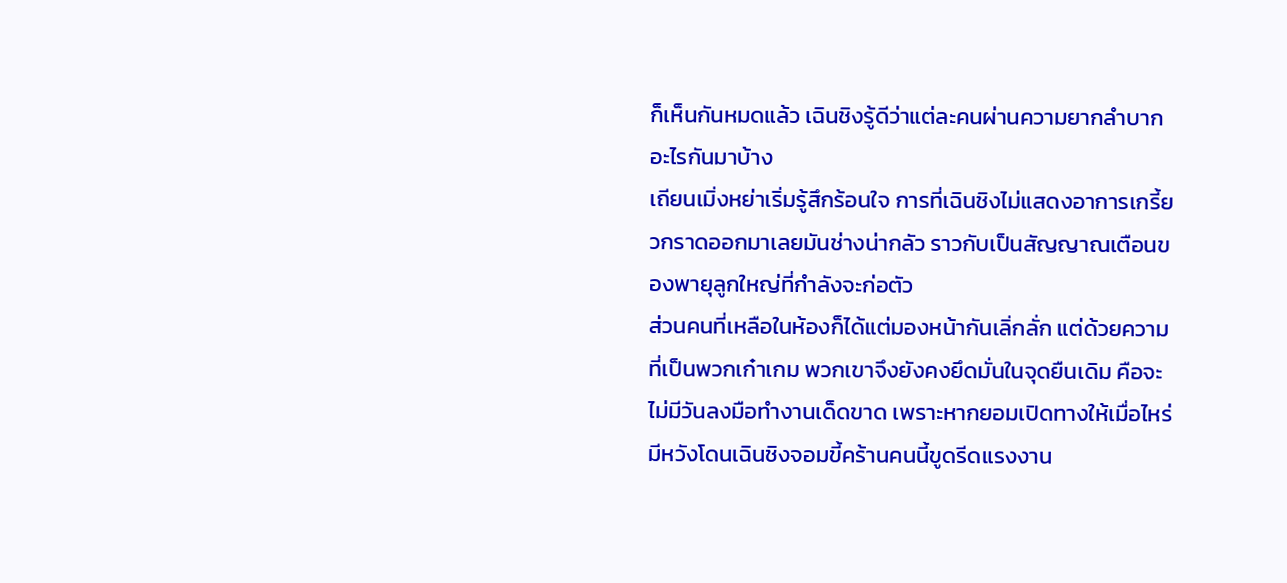ก็เห็นกันหมดแล้ว เฉินชิงรู้ดีว่าแต่ละคนผ่านความยากลำบากอะไรกันมาบ้าง
เถียนเมิ่งหย่าเริ่มรู้สึกร้อนใจ การที่เฉินชิงไม่แสดงอาการเกรี้ยวกราดออกมาเลยมันช่างน่ากลัว ราวกับเป็นสัญญาณเตือนของพายุลูกใหญ่ที่กำลังจะก่อตัว
ส่วนคนที่เหลือในห้องก็ได้แต่มองหน้ากันเลิ่กลั่ก แต่ด้วยความที่เป็นพวกเก๋าเกม พวกเขาจึงยังคงยึดมั่นในจุดยืนเดิม คือจะไม่มีวันลงมือทำงานเด็ดขาด เพราะหากยอมเปิดทางให้เมื่อไหร่ มีหวังโดนเฉินชิงจอมขี้คร้านคนนี้ขูดรีดแรงงาน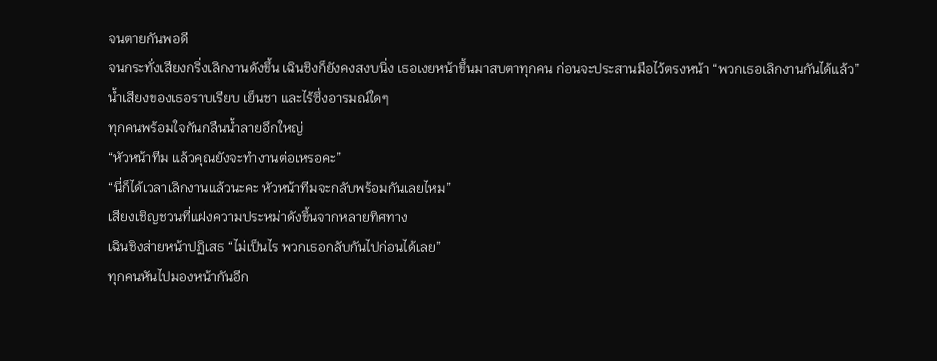จนตายกันพอดี
จนกระทั่งเสียงกริ่งเลิกงานดังขึ้น เฉินชิงก็ยังคงสงบนิ่ง เธอเงยหน้าขึ้นมาสบตาทุกคน ก่อนจะประสานมือไว้ตรงหน้า “พวกเธอเลิกงานกันได้แล้ว”
น้ำเสียงของเธอราบเรียบ เย็นชา และไร้ซึ่งอารมณ์ใดๆ
ทุกคนพร้อมใจกันกลืนน้ำลายอึกใหญ่
“หัวหน้าทีม แล้วคุณยังจะทำงานต่อเหรอคะ”
“นี่ก็ได้เวลาเลิกงานแล้วนะคะ หัวหน้าทีมจะกลับพร้อมกันเลยไหม”
เสียงเชิญชวนที่แฝงความประหม่าดังขึ้นจากหลายทิศทาง
เฉินชิงส่ายหน้าปฏิเสธ “ไม่เป็นไร พวกเธอกลับกันไปก่อนได้เลย”
ทุกคนหันไปมองหน้ากันอีก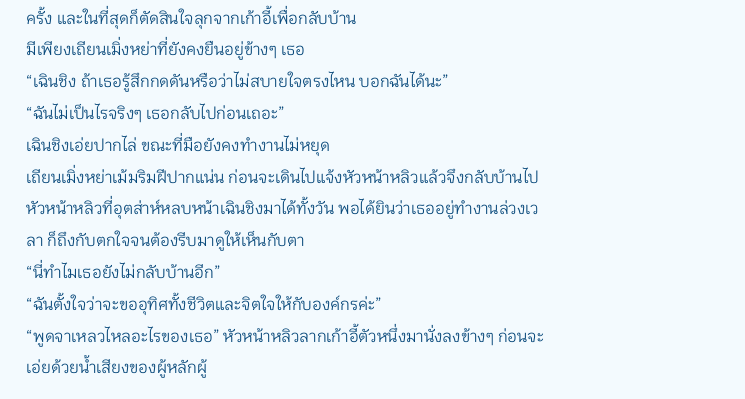ครั้ง และในที่สุดก็ตัดสินใจลุกจากเก้าอี้เพื่อกลับบ้าน
มีเพียงเถียนเมิ่งหย่าที่ยังคงยืนอยู่ข้างๆ เธอ
“เฉินชิง ถ้าเธอรู้สึกกดดันหรือว่าไม่สบายใจตรงไหน บอกฉันได้นะ”
“ฉันไม่เป็นไรจริงๆ เธอกลับไปก่อนเถอะ”
เฉินชิงเอ่ยปากไล่ ขณะที่มือยังคงทำงานไม่หยุด
เถียนเมิ่งหย่าเม้มริมฝีปากแน่น ก่อนจะเดินไปแจ้งหัวหน้าหลิวแล้วจึงกลับบ้านไป
หัวหน้าหลิวที่อุตส่าห์หลบหน้าเฉินชิงมาได้ทั้งวัน พอได้ยินว่าเธออยู่ทำงานล่วงเวลา ก็ถึงกับตกใจจนต้องรีบมาดูให้เห็นกับตา
“นี่ทำไมเธอยังไม่กลับบ้านอีก”
“ฉันตั้งใจว่าจะขออุทิศทั้งชีวิตและจิตใจให้กับองค์กรค่ะ”
“พูดจาเหลวไหลอะไรของเธอ” หัวหน้าหลิวลากเก้าอี้ตัวหนึ่งมานั่งลงข้างๆ ก่อนจะเอ่ยด้วยน้ำเสียงของผู้หลักผู้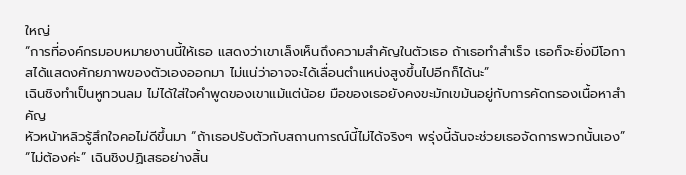ใหญ่
“การที่องค์กรมอบหมายงานนี้ให้เธอ แสดงว่าเขาเล็งเห็นถึงความสำคัญในตัวเธอ ถ้าเธอทำสำเร็จ เธอก็จะยิ่งมีโอกาสได้แสดงศักยภาพของตัวเองออกมา ไม่แน่ว่าอาจจะได้เลื่อนตำแหน่งสูงขึ้นไปอีกก็ได้นะ”
เฉินชิงทำเป็นหูทวนลม ไม่ได้ใส่ใจคำพูดของเขาแม้แต่น้อย มือของเธอยังคงขะมักเขม้นอยู่กับการคัดกรองเนื้อหาสำคัญ
หัวหน้าหลิวรู้สึกใจคอไม่ดีขึ้นมา “ถ้าเธอปรับตัวกับสถานการณ์นี้ไม่ได้จริงๆ พรุ่งนี้ฉันจะช่วยเธอจัดการพวกนั้นเอง”
“ไม่ต้องค่ะ” เฉินชิงปฏิเสธอย่างสิ้น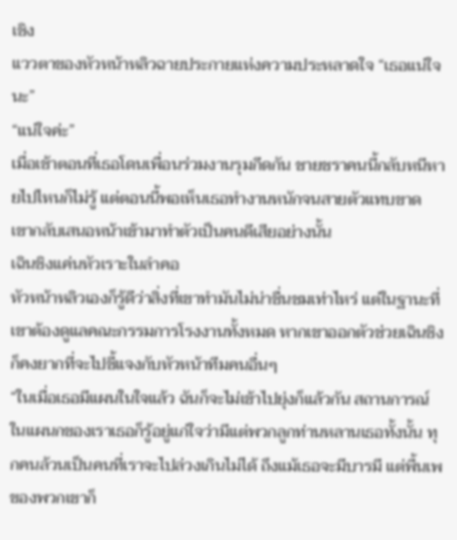เชิง
แววตาของหัวหน้าหลิวฉายประกายแห่งความประหลาดใจ “เธอแน่ใจนะ”
“แน่ใจค่ะ”
เมื่อเช้าตอนที่เธอโดนเพื่อนร่วมงานรุมกีดกัน ชายชราคนนี้กลับหนีหายไปไหนก็ไม่รู้ แต่ตอนนี้พอเห็นเธอทำงานหนักจนสายตัวแทบขาด เขากลับเสนอหน้าเข้ามาทำตัวเป็นคนดีเสียอย่างนั้น
เฉินชิงแค่นหัวเราะในลำคอ
หัวหน้าหลิวเองก็รู้ดีว่าสิ่งที่เขาทำมันไม่น่าชื่นชมเท่าไหร่ แต่ในฐานะที่เขาต้องดูแลคณะกรรมการโรงงานทั้งหมด หากเขาออกตัวช่วยเฉินชิง ก็คงยากที่จะไปชี้แจงกับหัวหน้าทีมคนอื่นๆ
“ในเมื่อเธอมีแผนในใจแล้ว ฉันก็จะไม่เข้าไปยุ่งก็แล้วกัน สถานการณ์ในแผนกของเราเธอก็รู้อยู่แก่ใจว่ามีแต่พวกลูกท่านหลานเธอทั้งนั้น ทุกคนล้วนเป็นคนที่เราจะไปล่วงเกินไม่ได้ ถึงแม้เธอจะมีบารมี แต่พื้นเพของพวกเขาก็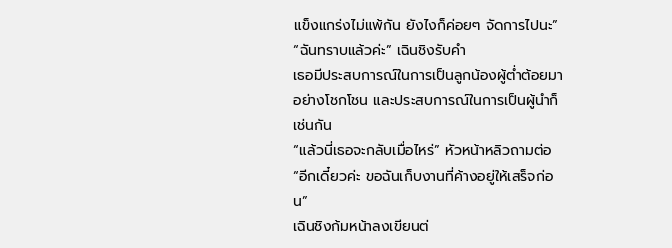แข็งแกร่งไม่แพ้กัน ยังไงก็ค่อยๆ จัดการไปนะ”
“ฉันทราบแล้วค่ะ” เฉินชิงรับคำ
เธอมีประสบการณ์ในการเป็นลูกน้องผู้ต่ำต้อยมาอย่างโชกโชน และประสบการณ์ในการเป็นผู้นำก็เช่นกัน
“แล้วนี่เธอจะกลับเมื่อไหร่” หัวหน้าหลิวถามต่อ
“อีกเดี๋ยวค่ะ ขอฉันเก็บงานที่ค้างอยู่ให้เสร็จก่อน”
เฉินชิงก้มหน้าลงเขียนต่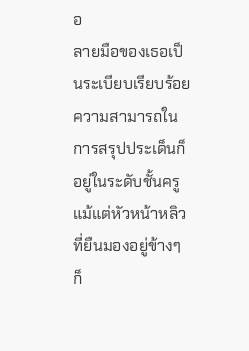อ
ลายมือของเธอเป็นระเบียบเรียบร้อย ความสามารถในการสรุปประเด็นก็อยู่ในระดับชั้นครู แม้แต่หัวหน้าหลิวที่ยืนมองอยู่ข้างๆ ก็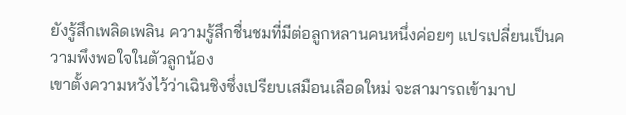ยังรู้สึกเพลิดเพลิน ความรู้สึกชื่นชมที่มีต่อลูกหลานคนหนึ่งค่อยๆ แปรเปลี่ยนเป็นความพึงพอใจในตัวลูกน้อง
เขาตั้งความหวังไว้ว่าเฉินชิงซึ่งเปรียบเสมือนเลือดใหม่ จะสามารถเข้ามาป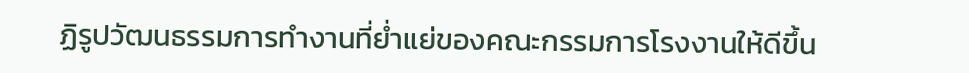ฏิรูปวัฒนธรรมการทำงานที่ย่ำแย่ของคณะกรรมการโรงงานให้ดีขึ้น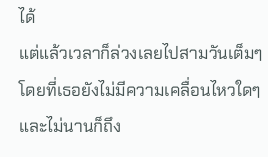ได้
แต่แล้วเวลาก็ล่วงเลยไปสามวันเต็มๆ โดยที่เธอยังไม่มีความเคลื่อนไหวใดๆ และไม่นานก็ถึง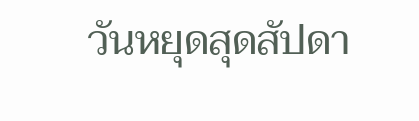วันหยุดสุดสัปดา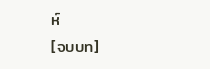ห์
[จบบท]